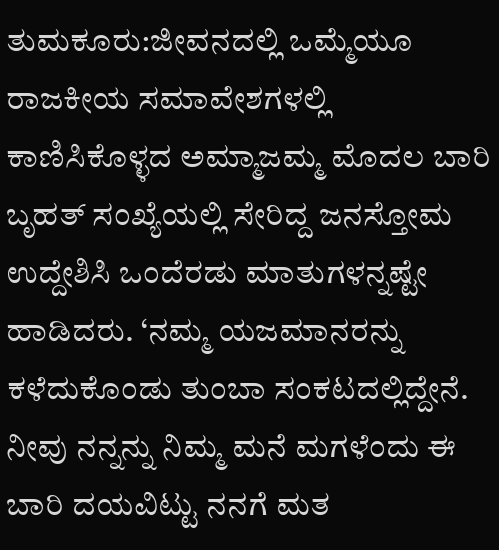ತುಮಕೂರು:ಜೀವನದಲ್ಲಿ ಒಮ್ಮೆಯೂ ರಾಜಕೀಯ ಸಮಾವೇಶಗಳಲ್ಲಿ ಕಾಣಿಸಿಕೊಳ್ಳದ ಅಮ್ಮಾಜಮ್ಮ ಮೊದಲ ಬಾರಿ ಬೃಹತ್ ಸಂಖ್ಯೆಯಲ್ಲಿ ಸೇರಿದ್ದ ಜನಸ್ತೋಮ ಉದ್ದೇಶಿಸಿ ಒಂದೆರಡು ಮಾತುಗಳನ್ನಷ್ಟೇ ಹಾಡಿದರು. ‘ನಮ್ಮ ಯಜಮಾನರನ್ನು ಕಳೆದುಕೊಂಡು ತುಂಬಾ ಸಂಕಟದಲ್ಲಿದ್ದೇನೆ. ನೀವು ನನ್ನನ್ನು ನಿಮ್ಮ ಮನೆ ಮಗಳೆಂದು ಈ ಬಾರಿ ದಯವಿಟ್ಟು ನನಗೆ ಮತ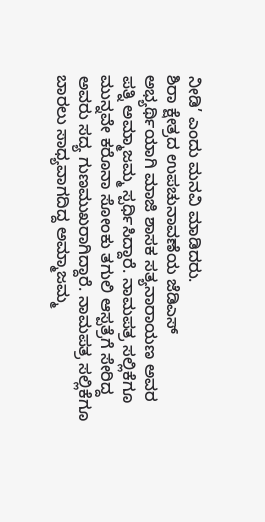ನೀಡಿ’ ಎಂದು ಮನವಿ ಮಾಡಿದರು.
ಶಿರಾ ಕ್ಷೇತ್ರದ ಉಪಚುನಾವಣೆಯ ಜೆಡಿಎಸ್ ಅಭ್ಯರ್ಥಿಯಾಗಿ ಮಾಜಿ ಶಾಸಕ ಸತ್ಯನಾರಾಯಣ ಅವರ ಪತ್ನಿ ಅಮ್ಮಾಜಮ್ಮ ಸ್ಪರ್ಧಿಸಿದ್ದಾರೆ. ನಾಮಪತ್ರ ಸಲ್ಲಿಕೆಗೂ ಮುನ್ನವೇ ಕರೊನಾ ಸೋಂಕು ತಗುಲಿ ಆಸ್ಪತ್ರೆಗೆ ಸೇರಿದ್ದ ಅವರು ಸದ್ಯ ಗುಣಮುಖರಾಗಿದ್ದಾರೆ. ನಾಮಪತ್ರ ಸಲ್ಲಿಕೆಗೂ ಬಾರಲು ಸಾಧ್ಯವಾಗದಿದ್ದ ಅಮ್ಮಾಜಮ್ಮ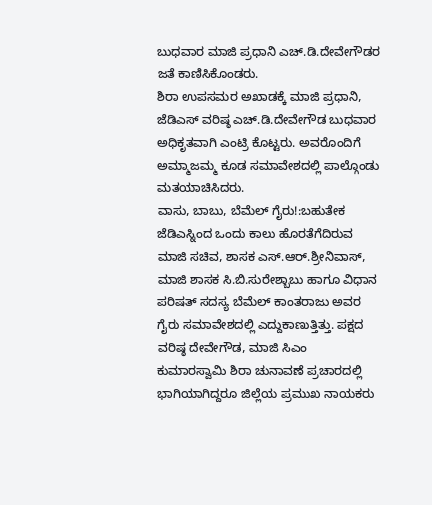ಬುಧವಾರ ಮಾಜಿ ಪ್ರಧಾನಿ ಎಚ್.ಡಿ.ದೇವೇಗೌಡರ ಜತೆ ಕಾಣಿಸಿಕೊಂಡರು.
ಶಿರಾ ಉಪಸಮರ ಅಖಾಡಕ್ಕೆ ಮಾಜಿ ಪ್ರಧಾನಿ, ಜೆಡಿಎಸ್ ವರಿಷ್ಠ ಎಚ್.ಡಿ.ದೇವೇಗೌಡ ಬುಧವಾರ ಅಧಿಕೃತವಾಗಿ ಎಂಟ್ರಿ ಕೊಟ್ಟರು. ಅವರೊಂದಿಗೆ ಅಮ್ಮಾಜಮ್ಮ ಕೂಡ ಸಮಾವೇಶದಲ್ಲಿ ಪಾಲ್ಗೊಂಡು ಮತಯಾಚಿಸಿದರು.
ವಾಸು, ಬಾಬು, ಬೆಮೆಲ್ ಗೈರು!:ಬಹುತೇಕ ಜೆಡಿಎಸ್ನಿಂದ ಒಂದು ಕಾಲು ಹೊರತೆಗೆದಿರುವ ಮಾಜಿ ಸಚಿವ, ಶಾಸಕ ಎಸ್.ಆರ್.ಶ್ರೀನಿವಾಸ್, ಮಾಜಿ ಶಾಸಕ ಸಿ.ಬಿ.ಸುರೇಶ್ಬಾಬು ಹಾಗೂ ವಿಧಾನ ಪರಿಷತ್ ಸದಸ್ಯ ಬೆಮೆಲ್ ಕಾಂತರಾಜು ಅವರ ಗೈರು ಸಮಾವೇಶದಲ್ಲಿ ಎದ್ದುಕಾಣುತ್ತಿತ್ತು. ಪಕ್ಷದ ವರಿಷ್ಠ ದೇವೇಗೌಡ, ಮಾಜಿ ಸಿಎಂ ಕುಮಾರಸ್ವಾಮಿ ಶಿರಾ ಚುನಾವಣೆ ಪ್ರಚಾರದಲ್ಲಿ ಭಾಗಿಯಾಗಿದ್ದರೂ ಜಿಲ್ಲೆಯ ಪ್ರಮುಖ ನಾಯಕರು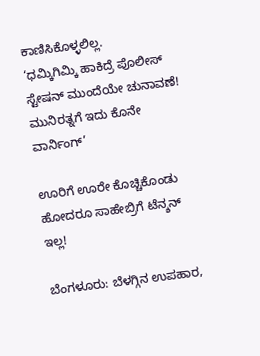ಕಾಣಿಸಿಕೊಳ್ಳಲಿಲ್ಲ.
‘ಧಮ್ಕಿಗಿಮ್ಕಿ ಹಾಕಿದ್ರೆ ಪೊಲೀಸ್ ಸ್ಟೇಷನ್ ಮುಂದೆಯೇ ಚುನಾವಣೆ! ಮುನಿರತ್ನಗೆ ಇದು ಕೊನೇ ವಾರ್ನಿಂಗ್’

ಊರಿಗೆ ಊರೇ ಕೊಚ್ಚಿಕೊಂಡು ಹೋದರೂ ಸಾಹೇಬ್ರಿಗೆ ಟೆನ್ಶನ್ ಇಲ್ಲ!

ಬೆಂಗಳೂರು: ಬೆಳಗ್ಗಿನ ಉಪಹಾರ,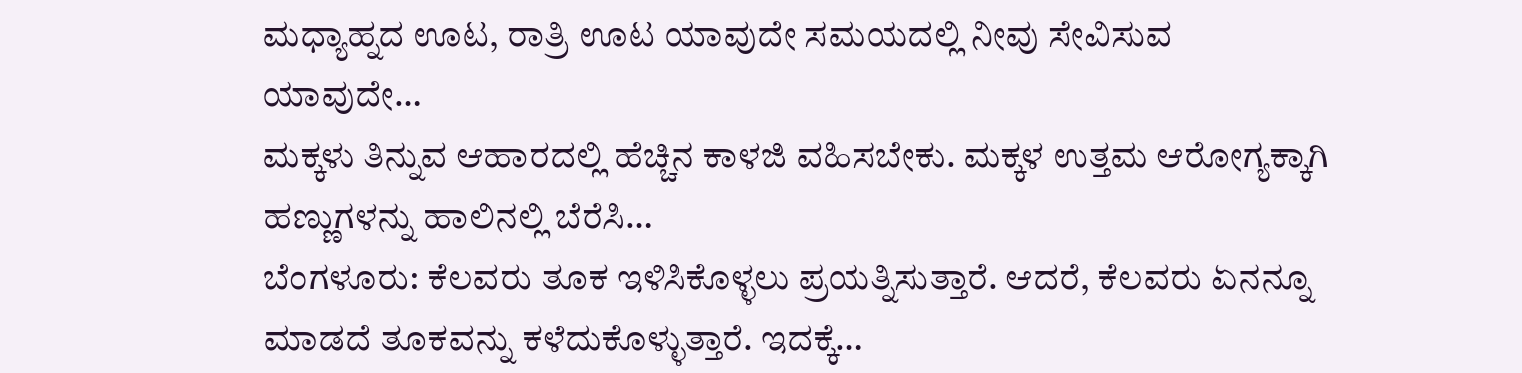ಮಧ್ಯಾಹ್ನದ ಊಟ, ರಾತ್ರಿ ಊಟ ಯಾವುದೇ ಸಮಯದಲ್ಲಿ ನೀವು ಸೇವಿಸುವ ಯಾವುದೇ…
ಮಕ್ಕಳು ತಿನ್ನುವ ಆಹಾರದಲ್ಲಿ ಹೆಚ್ಚಿನ ಕಾಳಜಿ ವಹಿಸಬೇಕು. ಮಕ್ಕಳ ಉತ್ತಮ ಆರೋಗ್ಯಕ್ಕಾಗಿ ಹಣ್ಣುಗಳನ್ನು ಹಾಲಿನಲ್ಲಿ ಬೆರೆಸಿ…
ಬೆಂಗಳೂರು: ಕೆಲವರು ತೂಕ ಇಳಿಸಿಕೊಳ್ಳಲು ಪ್ರಯತ್ನಿಸುತ್ತಾರೆ. ಆದರೆ, ಕೆಲವರು ಏನನ್ನೂ ಮಾಡದೆ ತೂಕವನ್ನು ಕಳೆದುಕೊಳ್ಳುತ್ತಾರೆ. ಇದಕ್ಕೆ…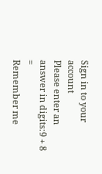Sign in to your account
Please enter an answer in digits:9 + 8 =
Remember me